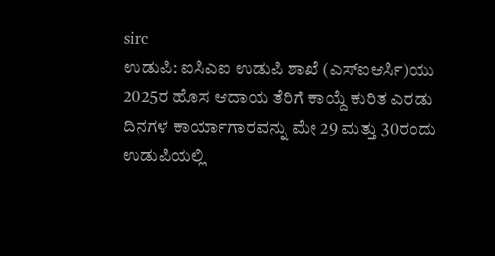sirc
ಉಡುಪಿ: ಐಸಿಎಐ ಉಡುಪಿ ಶಾಖೆ (ಎಸ್ಐಆರ್ಸಿ)ಯು 2025ರ ಹೊಸ ಆದಾಯ ತೆರಿಗೆ ಕಾಯ್ದೆ ಕುರಿತ ಎರಡು ದಿನಗಳ ಕಾರ್ಯಾಗಾರವನ್ನು ಮೇ 29 ಮತ್ತು 30ರಂದು ಉಡುಪಿಯಲ್ಲಿ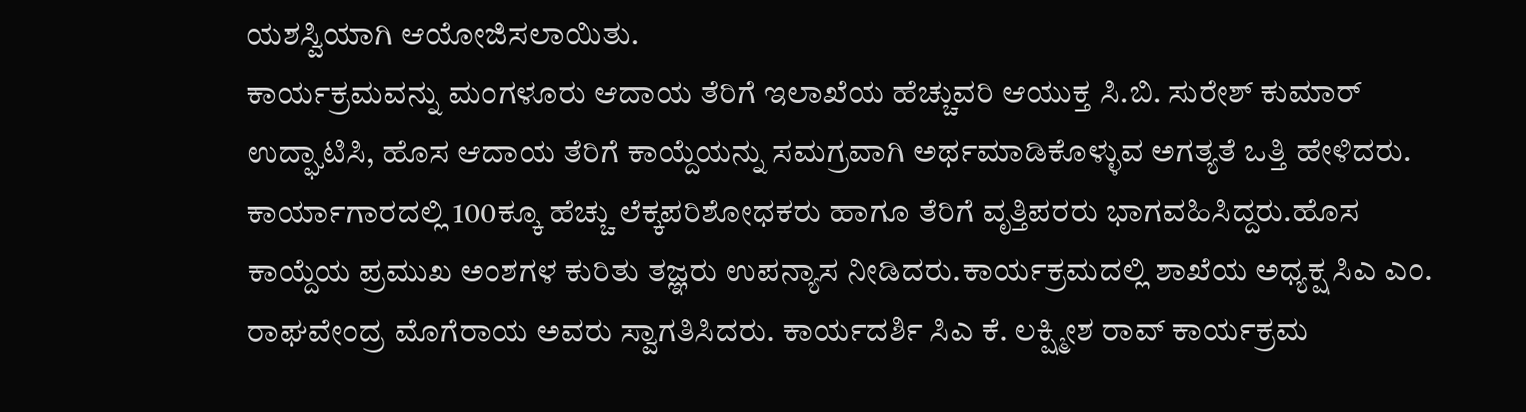ಯಶಸ್ವಿಯಾಗಿ ಆಯೋಜಿಸಲಾಯಿತು.
ಕಾರ್ಯಕ್ರಮವನ್ನು ಮಂಗಳೂರು ಆದಾಯ ತೆರಿಗೆ ಇಲಾಖೆಯ ಹೆಚ್ಚುವರಿ ಆಯುಕ್ತ ಸಿ.ಬಿ. ಸುರೇಶ್ ಕುಮಾರ್ ಉದ್ಘಾಟಿಸಿ, ಹೊಸ ಆದಾಯ ತೆರಿಗೆ ಕಾಯ್ದೆಯನ್ನು ಸಮಗ್ರವಾಗಿ ಅರ್ಥಮಾಡಿಕೊಳ್ಳುವ ಅಗತ್ಯತೆ ಒತ್ತಿ ಹೇಳಿದರು. ಕಾರ್ಯಾಗಾರದಲ್ಲಿ 100ಕ್ಕೂ ಹೆಚ್ಚು ಲೆಕ್ಕಪರಿಶೋಧಕರು ಹಾಗೂ ತೆರಿಗೆ ವೃತ್ತಿಪರರು ಭಾಗವಹಿಸಿದ್ದರು.ಹೊಸ ಕಾಯ್ದೆಯ ಪ್ರಮುಖ ಅಂಶಗಳ ಕುರಿತು ತಜ್ಞರು ಉಪನ್ಯಾಸ ನೀಡಿದರು.ಕಾರ್ಯಕ್ರಮದಲ್ಲಿ ಶಾಖೆಯ ಅಧ್ಯಕ್ಷ ಸಿಎ ಎಂ. ರಾಘವೇಂದ್ರ ಮೊಗೆರಾಯ ಅವರು ಸ್ವಾಗತಿಸಿದರು. ಕಾರ್ಯದರ್ಶಿ ಸಿಎ ಕೆ. ಲಕ್ಷ್ಮೀಶ ರಾವ್ ಕಾರ್ಯಕ್ರಮ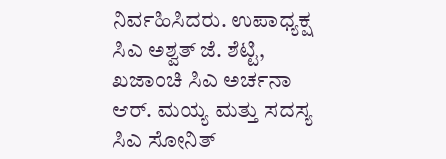ನಿರ್ವಹಿಸಿದರು. ಉಪಾಧ್ಯಕ್ಷ ಸಿಎ ಅಶ್ವತ್ ಜೆ. ಶೆಟ್ಟಿ, ಖಜಾಂಚಿ ಸಿಎ ಅರ್ಚನಾ ಆರ್. ಮಯ್ಯ ಮತ್ತು ಸದಸ್ಯ ಸಿಎ ಸೋನಿತ್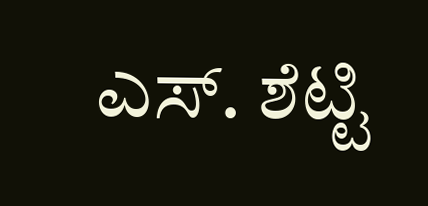ಎಸ್. ಶೆಟ್ಟಿ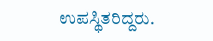ಉಪಸ್ಥಿತರಿದ್ದರು.